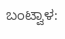ಬಂಟ್ವಾಳ: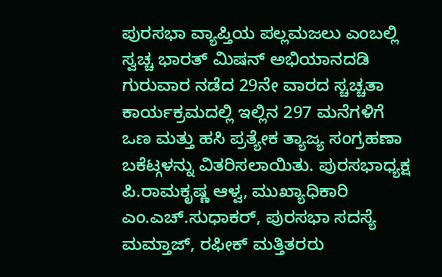ಪುರಸಭಾ ವ್ಯಾಪ್ತಿಯ ಪಲ್ಲಮಜಲು ಎಂಬಲ್ಲಿ ಸ್ವಚ್ಚ ಭಾರತ್ ಮಿಷನ್ ಅಭಿಯಾನದಡಿ ಗುರುವಾರ ನಡೆದ 29ನೇ ವಾರದ ಸ್ಚಚ್ಚತಾ ಕಾರ್ಯಕ್ರಮದಲ್ಲಿ ಇಲ್ಲಿನ 297 ಮನೆಗಳಿಗೆ ಒಣ ಮತ್ತು ಹಸಿ ಪ್ರತ್ಯೇಕ ತ್ಯಾಜ್ಯ ಸಂಗ್ರಹಣಾ ಬಕೆಟ್ಗಳನ್ನು ವಿತರಿಸಲಾಯಿತು. ಪುರಸಭಾಧ್ಯಕ್ಷ ಪಿ.ರಾಮಕೃಷ್ಣ ಆಳ್ವ, ಮುಖ್ಯಾಧಿಕಾರಿ ಎಂ.ಎಚ್.ಸುಧಾಕರ್, ಪುರಸಭಾ ಸದಸ್ಯೆ ಮಮ್ತಾಜ್, ರಫೀಕ್ ಮತ್ತಿತರರು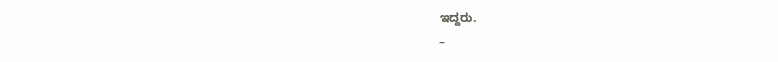ಇದ್ದರು.
–